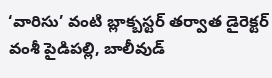‘వారిసు’ వంటి బ్లాక్బస్టర్ తర్వాత డైరెక్టర్ వంశీ పైడిపల్లి, బాలీవుడ్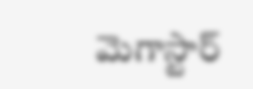మెగాస్టార్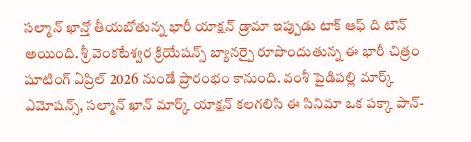సల్మాన్ ఖాన్తో తీయబోతున్న భారీ యాక్షన్ డ్రామా ఇప్పుడు టాక్ ఆఫ్ ది టౌన్ అయింది. శ్రీ వెంకటేశ్వర క్రియేషన్స్ బ్యానర్పై రూపొందుతున్న ఈ భారీ చిత్రం షూటింగ్ ఏప్రిల్ 2026 నుండే ప్రారంభం కానుంది. వంశీ పైడిపల్లి మార్క్ ఎమోషన్స్, సల్మాన్ ఖాన్ మార్క్ యాక్షన్ కలగలిసి ఈ సినిమా ఒక పక్కా పాన్-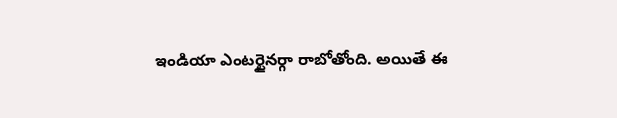ఇండియా ఎంటర్టైనర్గా రాబోతోంది. అయితే ఈ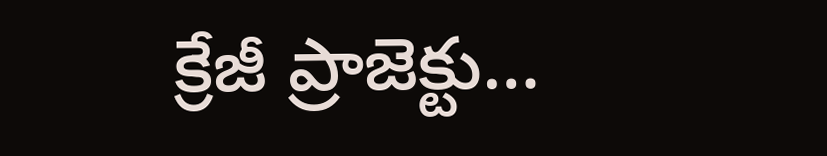క్రేజీ ప్రాజెక్టు…